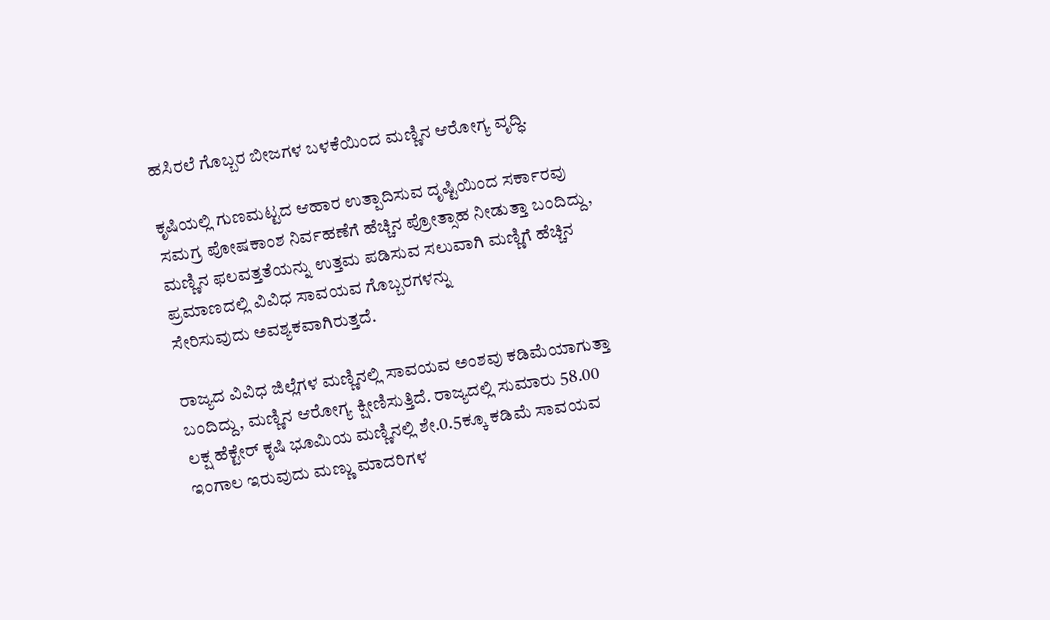ಹಸಿರಲೆ ಗೊಬ್ಬರ ಬೀಜಗಳ ಬಳಕೆಯಿಂದ ಮಣ್ಣಿನ ಆರೋಗ್ಯ ವೃದ್ಧಿ.

ಕೃಷಿಯಲ್ಲಿ ಗುಣಮಟ್ಟದ ಆಹಾರ ಉತ್ಪಾದಿಸುವ ದೃಷ್ಟಿಯಿಂದ ಸರ್ಕಾರವು ಸಮಗ್ರ ಪೋಷಕಾಂಶ ನಿರ್ವಹಣೆಗೆ ಹೆಚ್ಚಿನ ಪ್ರೋತ್ಸಾಹ ನೀಡುತ್ತಾ ಬಂದಿದ್ದು, ಮಣ್ಣಿನ ಫಲವತ್ತತೆಯನ್ನು ಉತ್ತಮ ಪಡಿಸುವ ಸಲುವಾಗಿ ಮಣ್ಣಿಗೆ ಹೆಚ್ಚಿನ ಪ್ರಮಾಣದಲ್ಲಿ ವಿವಿಧ ಸಾವಯವ ಗೊಬ್ಬರಗಳನ್ನು
ಸೇರಿಸುವುದು ಅವಶ್ಯಕವಾಗಿರುತ್ತದೆ.

ರಾಜ್ಯದ ವಿವಿಧ ಜಿಲ್ಲೆಗಳ ಮಣ್ಣಿನಲ್ಲಿ ಸಾವಯವ ಅಂಶವು ಕಡಿಮೆಯಾಗುತ್ತಾ ಬಂದಿದ್ದು, ಮಣ್ಣಿನ ಆರೋಗ್ಯ ಕ್ಷೀಣಿಸುತ್ತಿದೆ. ರಾಜ್ಯದಲ್ಲಿ ಸುಮಾರು 58.00 ಲಕ್ಷ ಹೆಕ್ಟೇರ್ ಕೃಷಿ ಭೂಮಿಯ ಮಣ್ಣಿನಲ್ಲಿ ಶೇ.0.5ಕ್ಕೂ ಕಡಿಮೆ ಸಾವಯವ ಇಂಗಾಲ ಇರುವುದು ಮಣ್ಣು ಮಾದರಿಗಳ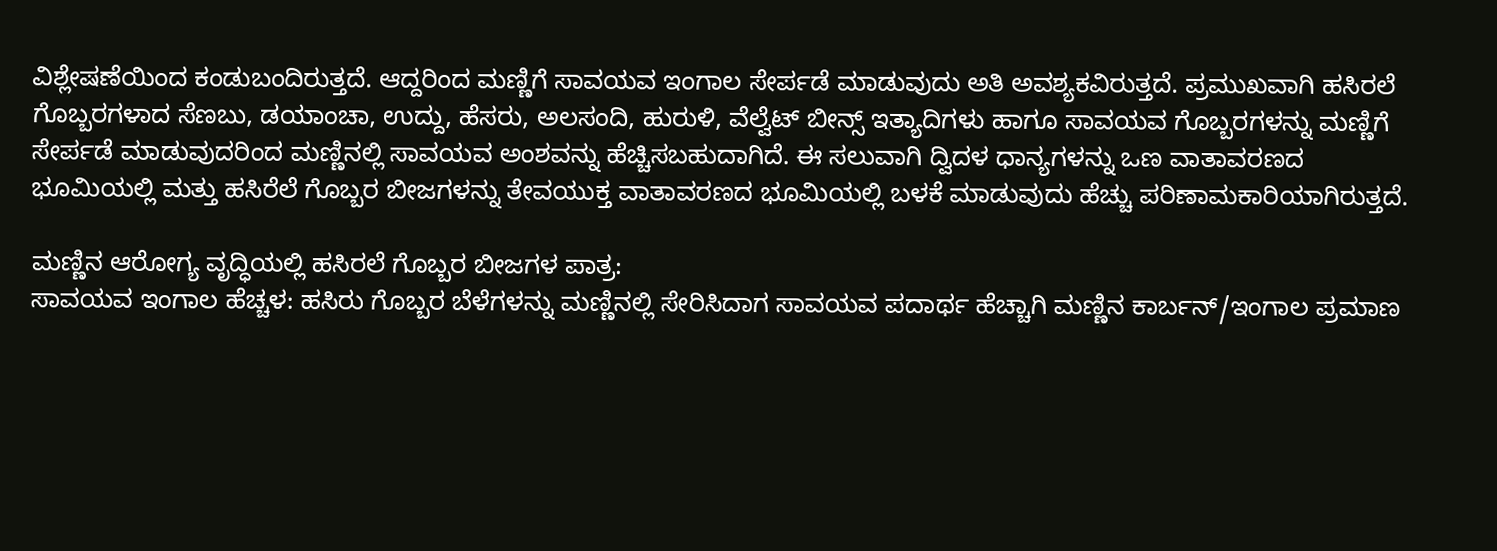ವಿಶ್ಲೇಷಣೆಯಿಂದ ಕಂಡುಬಂದಿರುತ್ತದೆ. ಆದ್ದರಿಂದ ಮಣ್ಣಿಗೆ ಸಾವಯವ ಇಂಗಾಲ ಸೇರ್ಪಡೆ ಮಾಡುವುದು ಅತಿ ಅವಶ್ಯಕವಿರುತ್ತದೆ. ಪ್ರಮುಖವಾಗಿ ಹಸಿರಲೆ ಗೊಬ್ಬರಗಳಾದ ಸೆಣಬು, ಡಯಾಂಚಾ, ಉದ್ದು, ಹೆಸರು, ಅಲಸಂದಿ, ಹುರುಳಿ, ವೆಲ್ವೆಟ್ ಬೀನ್ಸ್ ಇತ್ಯಾದಿಗಳು ಹಾಗೂ ಸಾವಯವ ಗೊಬ್ಬರಗಳನ್ನು ಮಣ್ಣಿಗೆ ಸೇರ್ಪಡೆ ಮಾಡುವುದರಿಂದ ಮಣ್ಣಿನಲ್ಲಿ ಸಾವಯವ ಅಂಶವನ್ನು ಹೆಚ್ಚಿಸಬಹುದಾಗಿದೆ. ಈ ಸಲುವಾಗಿ ದ್ವಿದಳ ಧಾನ್ಯಗಳನ್ನು ಒಣ ವಾತಾವರಣದ ಭೂಮಿಯಲ್ಲಿ ಮತ್ತು ಹಸಿರೆಲೆ ಗೊಬ್ಬರ ಬೀಜಗಳನ್ನು ತೇವಯುಕ್ತ ವಾತಾವರಣದ ಭೂಮಿಯಲ್ಲಿ ಬಳಕೆ ಮಾಡುವುದು ಹೆಚ್ಚು ಪರಿಣಾಮಕಾರಿಯಾಗಿರುತ್ತದೆ.

ಮಣ್ಣಿನ ಆರೋಗ್ಯ ವೃದ್ಧಿಯಲ್ಲಿ ಹಸಿರಲೆ ಗೊಬ್ಬರ ಬೀಜಗಳ ಪಾತ್ರ:
ಸಾವಯವ ಇಂಗಾಲ ಹೆಚ್ಚಳ: ಹಸಿರು ಗೊಬ್ಬರ ಬೆಳೆಗಳನ್ನು ಮಣ್ಣಿನಲ್ಲಿ ಸೇರಿಸಿದಾಗ ಸಾವಯವ ಪದಾರ್ಥ ಹೆಚ್ಚಾಗಿ ಮಣ್ಣಿನ ಕಾರ್ಬನ್/ಇಂಗಾಲ ಪ್ರಮಾಣ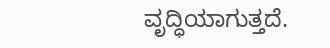ವೃದ್ಧಿಯಾಗುತ್ತದೆ.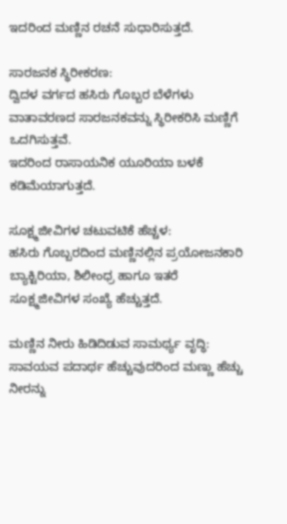ಇದರಿಂದ ಮಣ್ಣಿನ ರಚನೆ ಸುಧಾರಿಸುತ್ತದೆ.

ಸಾರಜನಕ ಸ್ಥಿರೀಕರಣ:
ದ್ವಿದಳ ವರ್ಗದ ಹಸಿರು ಗೊಬ್ಬರ ಬೆಳೆಗಳು ವಾತಾವರಣದ ಸಾರಜನಕವನ್ನು ಸ್ಥಿರೀಕರಿಸಿ ಮಣ್ಣಿಗೆ ಒದಗಿಸುತ್ತವೆ.
ಇದರಿಂದ ರಾಸಾಯನಿಕ ಯೂರಿಯಾ ಬಳಕೆ ಕಡಿಮೆಯಾಗುತ್ತದೆ.

ಸೂಕ್ಷ್ಮಜೀವಿಗಳ ಚಟುವಟಿಕೆ ಹೆಚ್ಚಳ:
ಹಸಿರು ಗೊಬ್ಬರದಿಂದ ಮಣ್ಣಿನಲ್ಲಿನ ಪ್ರಯೋಜನಕಾರಿ ಬ್ಯಾಕ್ಟಿರಿಯಾ, ಶಿಲೀಂಧ್ರ ಹಾಗೂ ಇತರೆ
ಸೂಕ್ಷ್ಮಜೀವಿಗಳ ಸಂಖ್ಯೆ ಹೆಚ್ಚುತ್ತದೆ.

ಮಣ್ಣಿನ ನೀರು ಹಿಡಿದಿಡುವ ಸಾಮರ್ಥ್ಯ ವೃದ್ಧಿ:
ಸಾವಯವ ಪದಾರ್ಥ ಹೆಚ್ಚುವುದರಿಂದ ಮಣ್ಣು ಹೆಚ್ಚು ನೀರನ್ನು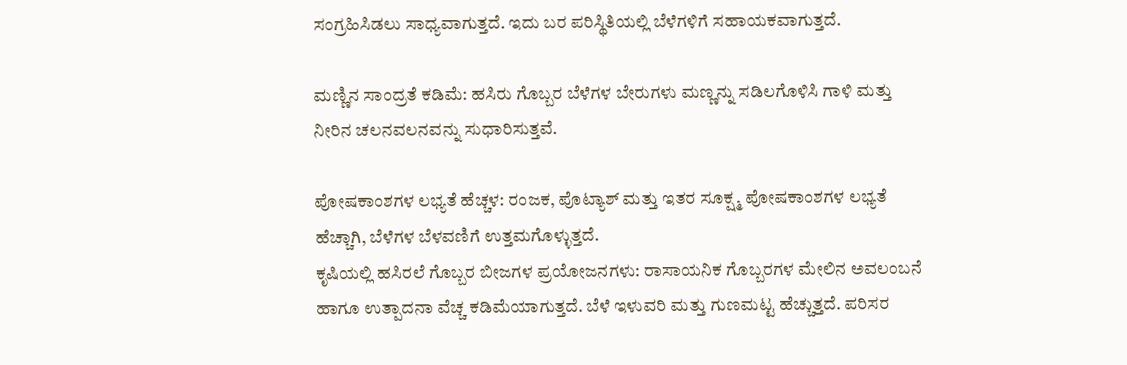ಸಂಗ್ರಹಿಸಿಡಲು ಸಾಧ್ಯವಾಗುತ್ತದೆ. ಇದು ಬರ ಪರಿಸ್ಥಿತಿಯಲ್ಲಿ ಬೆಳೆಗಳಿಗೆ ಸಹಾಯಕವಾಗುತ್ತದೆ.

ಮಣ್ಣಿನ ಸಾಂದ್ರತೆ ಕಡಿಮೆ: ಹಸಿರು ಗೊಬ್ಬರ ಬೆಳೆಗಳ ಬೇರುಗಳು ಮಣ್ಣನ್ನು ಸಡಿಲಗೊಳಿಸಿ ಗಾಳಿ ಮತ್ತು ನೀರಿನ ಚಲನವಲನವನ್ನು ಸುಧಾರಿಸುತ್ತವೆ.

ಪೋಷಕಾಂಶಗಳ ಲಭ್ಯತೆ ಹೆಚ್ಚಳ: ರಂಜಕ, ಪೊಟ್ಯಾಶ್ ಮತ್ತು ಇತರ ಸೂಕ್ಷ್ಮ ಪೋಷಕಾಂಶಗಳ ಲಭ್ಯತೆ ಹೆಚ್ಚಾಗಿ, ಬೆಳೆಗಳ ಬೆಳವಣಿಗೆ ಉತ್ತಮಗೊಳ್ಳುತ್ತದೆ.
ಕೃಷಿಯಲ್ಲಿ ಹಸಿರಲೆ ಗೊಬ್ಬರ ಬೀಜಗಳ ಪ್ರಯೋಜನಗಳು: ರಾಸಾಯನಿಕ ಗೊಬ್ಬರಗಳ ಮೇಲಿನ ಅವಲಂಬನೆ ಹಾಗೂ ಉತ್ಪಾದನಾ ವೆಚ್ಚ ಕಡಿಮೆಯಾಗುತ್ತದೆ. ಬೆಳೆ ಇಳುವರಿ ಮತ್ತು ಗುಣಮಟ್ಟ ಹೆಚ್ಚುತ್ತದೆ. ಪರಿಸರ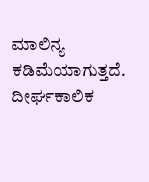ಮಾಲಿನ್ಯ ಕಡಿಮೆಯಾಗುತ್ತದೆ. ದೀರ್ಘಕಾಲಿಕ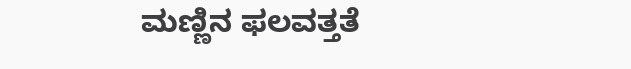ಮಣ್ಣಿನ ಫಲವತ್ತತೆ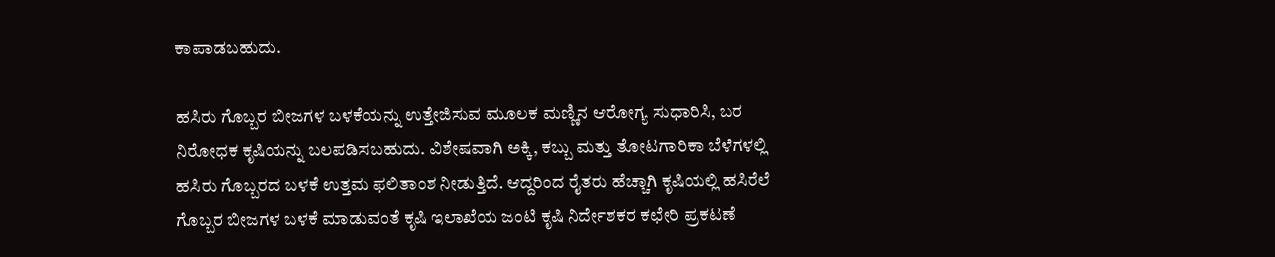ಕಾಪಾಡಬಹುದು.

ಹಸಿರು ಗೊಬ್ಬರ ಬೀಜಗಳ ಬಳಕೆಯನ್ನು ಉತ್ತೇಜಿಸುವ ಮೂಲಕ ಮಣ್ಣಿನ ಆರೋಗ್ಯ ಸುಧಾರಿಸಿ, ಬರ ನಿರೋಧಕ ಕೃಷಿಯನ್ನು ಬಲಪಡಿಸಬಹುದು. ವಿಶೇಷವಾಗಿ ಅಕ್ಕಿ, ಕಬ್ಬು ಮತ್ತು ತೋಟಗಾರಿಕಾ ಬೆಳೆಗಳಲ್ಲಿ ಹಸಿರು ಗೊಬ್ಬರದ ಬಳಕೆ ಉತ್ತಮ ಫಲಿತಾಂಶ ನೀಡುತ್ತಿದೆ. ಆದ್ದರಿಂದ ರೈತರು ಹೆಚ್ಚಾಗಿ ಕೃಷಿಯಲ್ಲಿ ಹಸಿರೆಲೆ ಗೊಬ್ಬರ ಬೀಜಗಳ ಬಳಕೆ ಮಾಡುವಂತೆ ಕೃಷಿ ಇಲಾಖೆಯ ಜಂಟಿ ಕೃಷಿ ನಿರ್ದೇಶಕರ ಕಛೇರಿ ಪ್ರಕಟಣೆ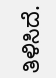ತಿಳಿಸಿದೆ.